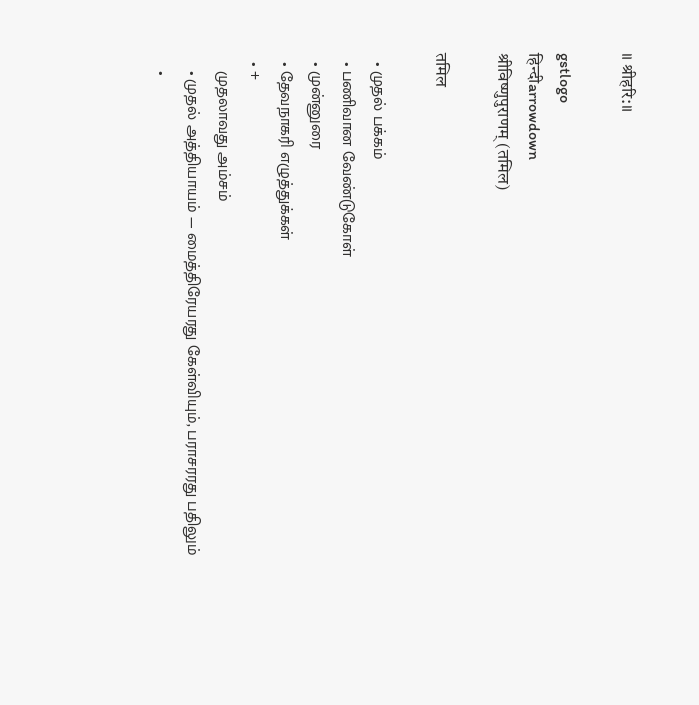॥ श्रीहरि:॥

gstlogo
हिन्दीarrowdown
श्रीविष्णुपुराणम् (तमिल)

तमिल

  • முதல் பக்கம்
  • பணிவான வேண்டுகோள்
  • முன்னுரை
  • தேவநாகரி எழுத்துக்கள்
  • +
    முதலாவது அம்சம்
    • முதல் அத்தியாயம் — மைத்திரேயரது கேள்வியும், பராசரரது பதிலும்
    •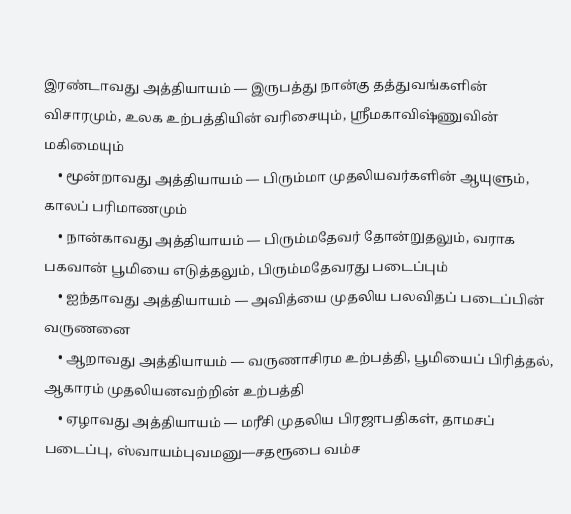இரண்டாவது அத்தியாயம் — இருபத்து நான்கு தத்துவங்களின் விசாரமும், உலக உற்பத்தியின் வரிசையும், ஸ்ரீமகாவிஷ்ணுவின் மகிமையும்
    • மூன்றாவது அத்தியாயம் — பிரும்மா முதலியவர்களின் ஆயுளும், காலப் பரிமாணமும்
    • நான்காவது அத்தியாயம் — பிரும்மதேவர் தோன்றுதலும், வராக பகவான் பூமியை எடுத்தலும், பிரும்மதேவரது படைப்பும்
    • ஐந்தாவது அத்தியாயம் — அவித்யை முதலிய பலவிதப் படைப்பின் வருணனை
    • ஆறாவது அத்தியாயம் — வருணாசிரம உற்பத்தி, பூமியைப் பிரித்தல், ஆகாரம் முதலியனவற்றின் உற்பத்தி
    • ஏழாவது அத்தியாயம் — மரீசி முதலிய பிரஜாபதிகள், தாமசப் படைப்பு, ஸ்வாயம்புவமனு—சதரூபை வம்ச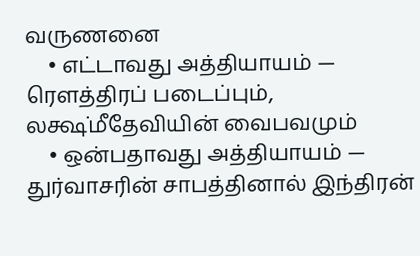வருணனை
    • எட்டாவது அத்தியாயம் — ரௌத்திரப் படைப்பும், லக்ஷ்மீதேவியின் வைபவமும்
    • ஒன்பதாவது அத்தியாயம் — துர்வாசரின் சாபத்தினால் இந்திரன்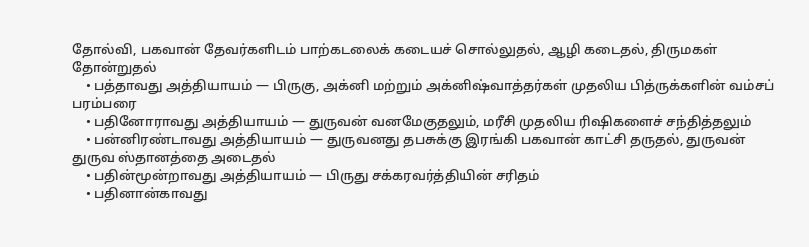தோல்வி, பகவான் தேவர்களிடம் பாற்கடலைக் கடையச் சொல்லுதல், ஆழி கடைதல், திருமகள் தோன்றுதல்
    • பத்தாவது அத்தியாயம் — பிருகு, அக்னி மற்றும் அக்னிஷ்வாத்தர்கள் முதலிய பித்ருக்களின் வம்சப் பரம்பரை
    • பதினோராவது அத்தியாயம் — துருவன் வனமேகுதலும், மரீசி முதலிய ரிஷிகளைச் சந்தித்தலும்
    • பன்னிரண்டாவது அத்தியாயம் — துருவனது தபசுக்கு இரங்கி பகவான் காட்சி தருதல், துருவன் துருவ ஸ்தானத்தை அடைதல்
    • பதின்மூன்றாவது அத்தியாயம் — பிருது சக்கரவர்த்தியின் சரிதம்
    • பதினான்காவது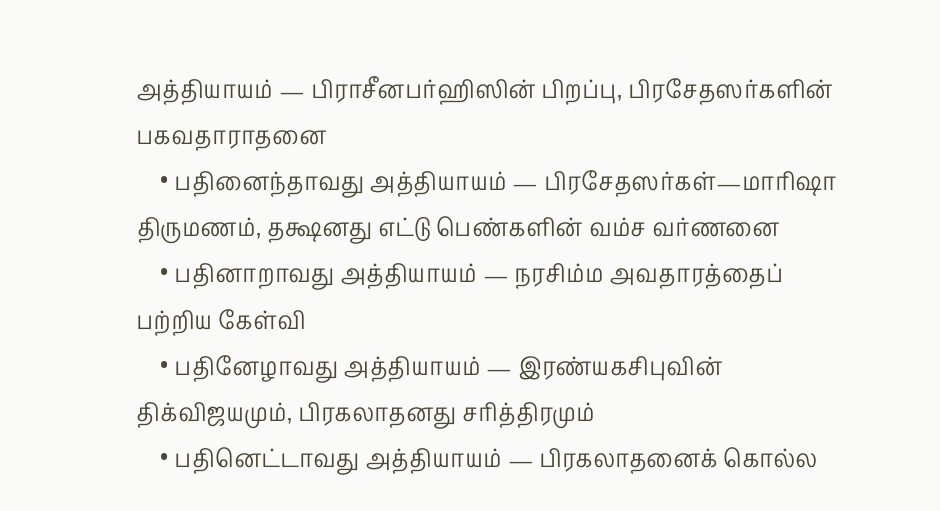அத்தியாயம் — பிராசீனபர்ஹிஸின் பிறப்பு, பிரசேதஸர்களின் பகவதாராதனை
    • பதினைந்தாவது அத்தியாயம் — பிரசேதஸர்கள்—மாரிஷா திருமணம், தக்ஷனது எட்டு பெண்களின் வம்ச வர்ணனை
    • பதினாறாவது அத்தியாயம் — நரசிம்ம அவதாரத்தைப் பற்றிய கேள்வி
    • பதினேழாவது அத்தியாயம் — இரண்யகசிபுவின் திக்விஜயமும், பிரகலாதனது சரித்திரமும்
    • பதினெட்டாவது அத்தியாயம் — பிரகலாதனைக் கொல்ல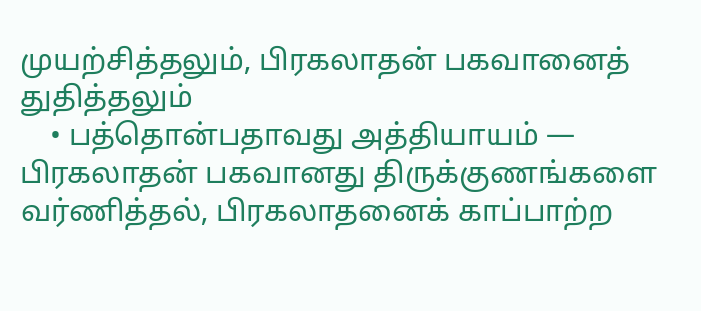முயற்சித்தலும், பிரகலாதன் பகவானைத் துதித்தலும்
    • பத்தொன்பதாவது அத்தியாயம் — பிரகலாதன் பகவானது திருக்குணங்களை வர்ணித்தல், பிரகலாதனைக் காப்பாற்ற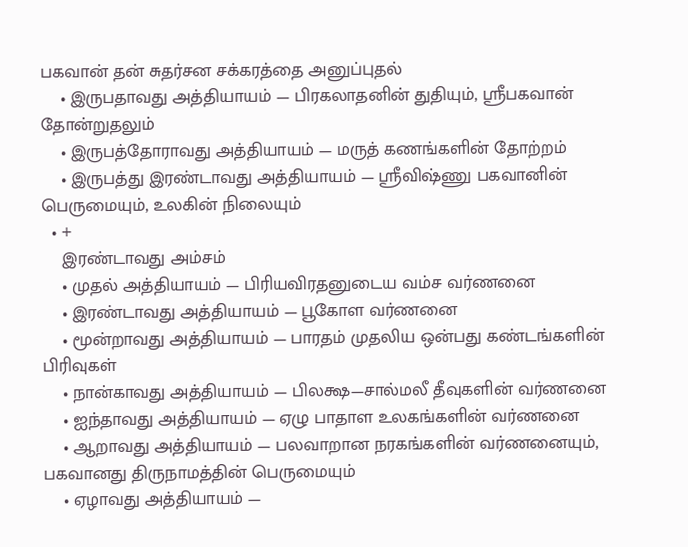பகவான் தன் சுதர்சன சக்கரத்தை அனுப்புதல்
    • இருபதாவது அத்தியாயம் — பிரகலாதனின் துதியும், ஸ்ரீபகவான் தோன்றுதலும்
    • இருபத்தோராவது அத்தியாயம் — மருத் கணங்களின் தோற்றம்
    • இருபத்து இரண்டாவது அத்தியாயம் — ஸ்ரீவிஷ்ணு பகவானின் பெருமையும், உலகின் நிலையும்
  • +
    இரண்டாவது அம்சம்
    • முதல் அத்தியாயம் — பிரியவிரதனுடைய வம்ச வர்ணனை
    • இரண்டாவது அத்தியாயம் — பூகோள வர்ணனை
    • மூன்றாவது அத்தியாயம் — பாரதம் முதலிய ஒன்பது கண்டங்களின் பிரிவுகள்
    • நான்காவது அத்தியாயம் — பிலக்ஷ—சால்மலீ தீவுகளின் வர்ணனை
    • ஐந்தாவது அத்தியாயம் — ஏழு பாதாள உலகங்களின் வர்ணனை
    • ஆறாவது அத்தியாயம் — பலவாறான நரகங்களின் வர்ணனையும், பகவானது திருநாமத்தின் பெருமையும்
    • ஏழாவது அத்தியாயம் —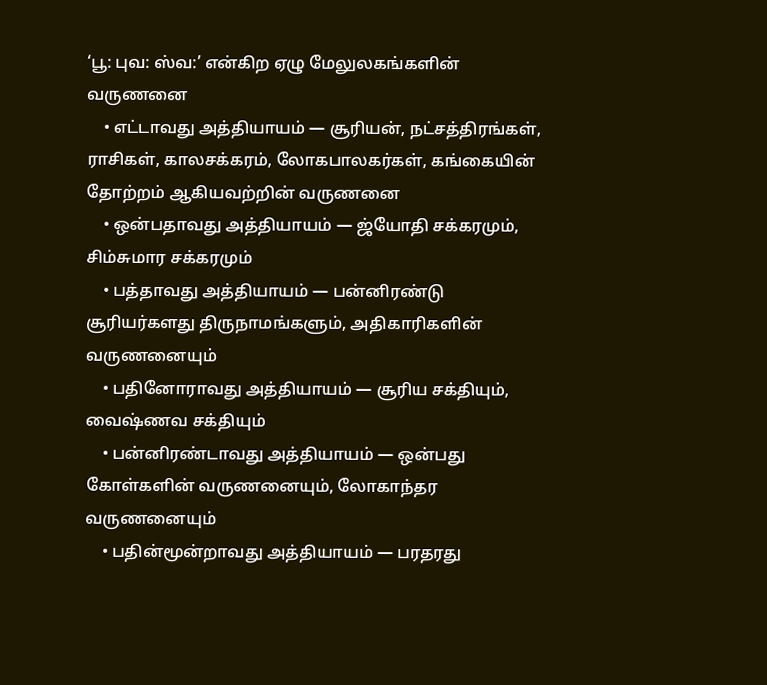‘பூ: புவ: ஸ்வ:’ என்கிற ஏழு மேலுலகங்களின் வருணனை
    • எட்டாவது அத்தியாயம் — சூரியன், நட்சத்திரங்கள், ராசிகள், காலசக்கரம், லோகபாலகர்கள், கங்கையின் தோற்றம் ஆகியவற்றின் வருணனை
    • ஒன்பதாவது அத்தியாயம் — ஜ்யோதி சக்கரமும், சிம்சுமார சக்கரமும்
    • பத்தாவது அத்தியாயம் — பன்னிரண்டு சூரியர்களது திருநாமங்களும், அதிகாரிகளின் வருணனையும்
    • பதினோராவது அத்தியாயம் — சூரிய சக்தியும், வைஷ்ணவ சக்தியும்
    • பன்னிரண்டாவது அத்தியாயம் — ஒன்பது கோள்களின் வருணனையும், லோகாந்தர வருணனையும்
    • பதின்மூன்றாவது அத்தியாயம் — பரதரது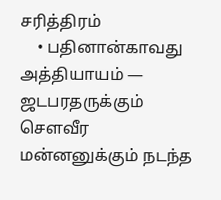சரித்திரம்
    • பதினான்காவது அத்தியாயம் — ஜடபரதருக்கும் சௌவீர மன்னனுக்கும் நடந்த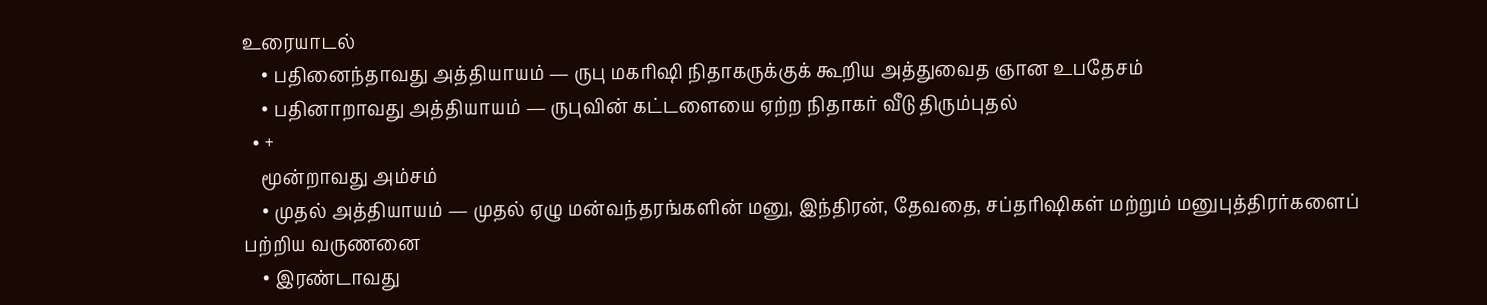உரையாடல்
    • பதினைந்தாவது அத்தியாயம் — ருபு மகரிஷி நிதாகருக்குக் கூறிய அத்துவைத ஞான உபதேசம்
    • பதினாறாவது அத்தியாயம் — ருபுவின் கட்டளையை ஏற்ற நிதாகர் வீடு திரும்புதல்
  • +
    மூன்றாவது அம்சம்
    • முதல் அத்தியாயம் — முதல் ஏழு மன்வந்தரங்களின் மனு, இந்திரன், தேவதை, சப்தரிஷிகள் மற்றும் மனுபுத்திரர்களைப் பற்றிய வருணனை
    • இரண்டாவது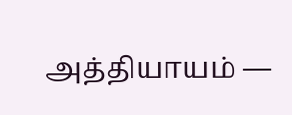அத்தியாயம் —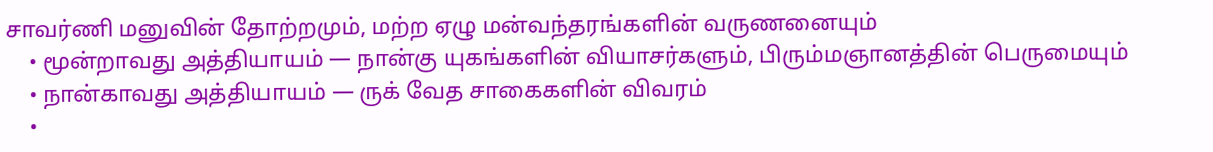சாவர்ணி மனுவின் தோற்றமும், மற்ற ஏழு மன்வந்தரங்களின் வருணனையும்
    • மூன்றாவது அத்தியாயம் — நான்கு யுகங்களின் வியாசர்களும், பிரும்மஞானத்தின் பெருமையும்
    • நான்காவது அத்தியாயம் — ருக் வேத சாகைகளின் விவரம்
    •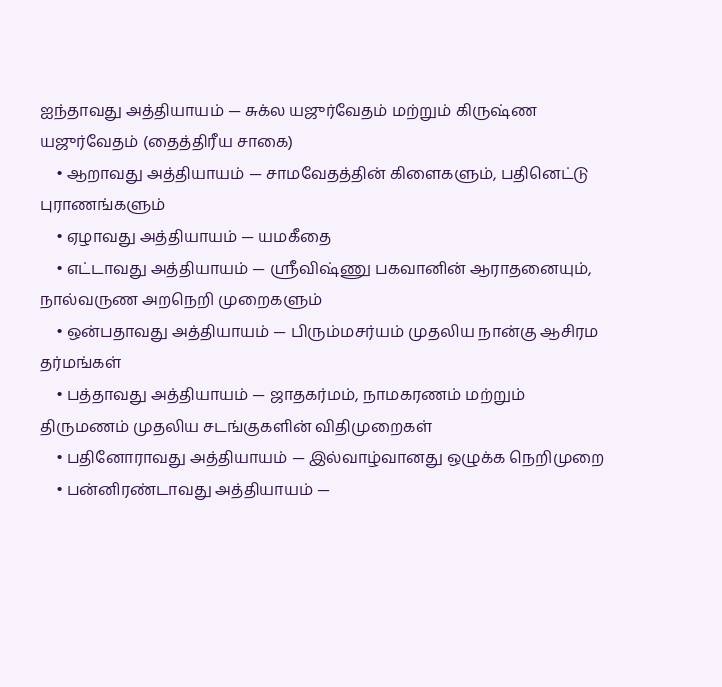ஐந்தாவது அத்தியாயம் — சுக்ல யஜுர்வேதம் மற்றும் கிருஷ்ண யஜுர்வேதம் (தைத்திரீய சாகை)
    • ஆறாவது அத்தியாயம் — சாமவேதத்தின் கிளைகளும், பதினெட்டு புராணங்களும்
    • ஏழாவது அத்தியாயம் — யமகீதை
    • எட்டாவது அத்தியாயம் — ஸ்ரீவிஷ்ணு பகவானின் ஆராதனையும், நால்வருண அறநெறி முறைகளும்
    • ஒன்பதாவது அத்தியாயம் — பிரும்மசர்யம் முதலிய நான்கு ஆசிரம தர்மங்கள்
    • பத்தாவது அத்தியாயம் — ஜாதகர்மம், நாமகரணம் மற்றும் திருமணம் முதலிய சடங்குகளின் விதிமுறைகள்
    • பதினோராவது அத்தியாயம் — இல்வாழ்வானது ஒழுக்க நெறிமுறை
    • பன்னிரண்டாவது அத்தியாயம் —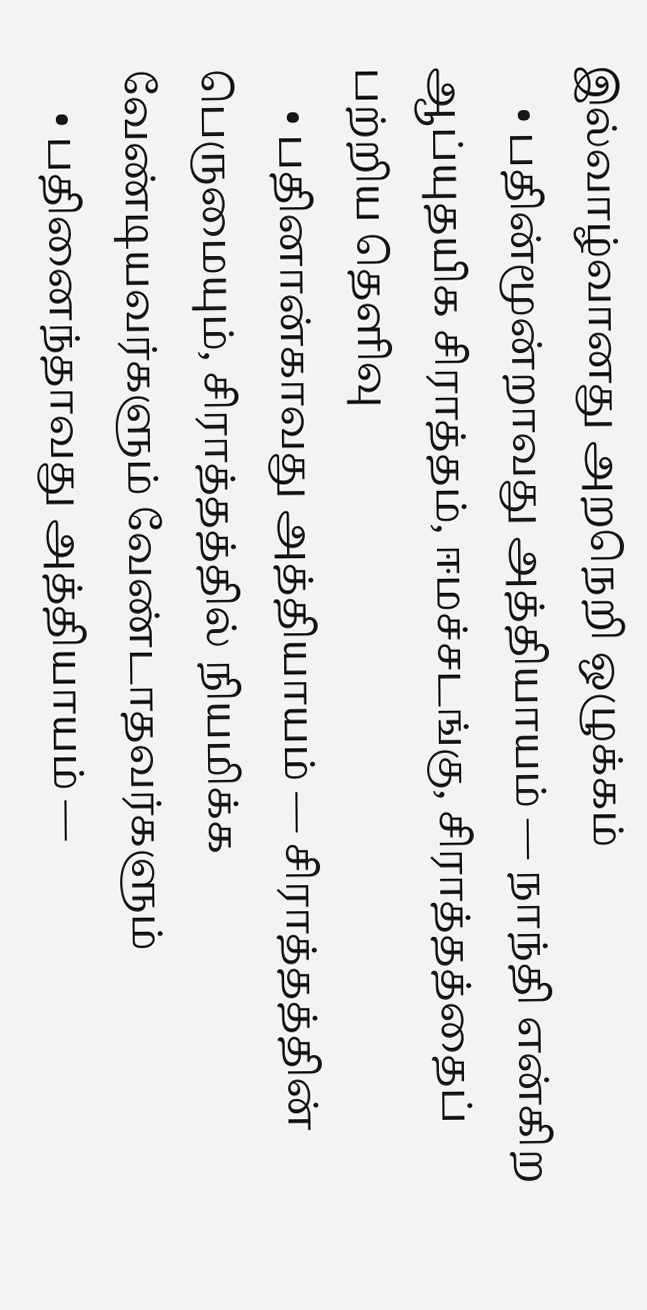இல்வாழ்வானது அறநெறி ஒழுக்கம்
    • பதின்மூன்றாவது அத்தியாயம் — நாந்தி என்கிற ஆப்யுதயிக சிராத்தம், ஈமச்சடங்கு, சிராத்தத்தைப் பற்றிய தெளிவு
    • பதினான்காவது அத்தியாயம் — சிராத்தத்தின் பெருமையும், சிராத்தத்தில் நியமிக்க வேண்டியவர்களும் வேண்டாதவர்களும்
    • பதினைந்தாவது அத்தியாயம் —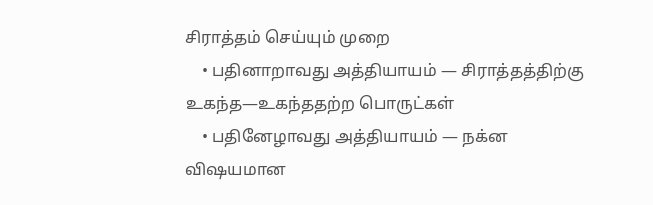சிராத்தம் செய்யும் முறை
    • பதினாறாவது அத்தியாயம் — சிராத்தத்திற்கு உகந்த—உகந்ததற்ற பொருட்கள்
    • பதினேழாவது அத்தியாயம் — நக்ன விஷயமான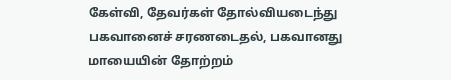கேள்வி, தேவர்கள் தோல்வியடைந்து பகவானைச் சரணடைதல், பகவானது மாயையின் தோற்றம்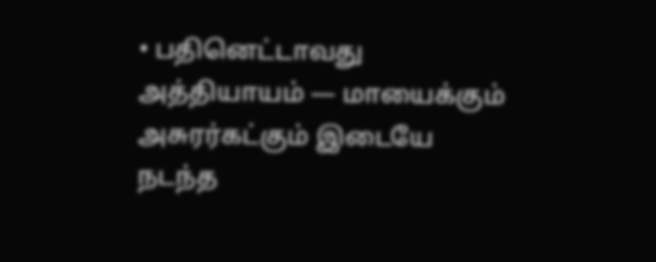• பதினெட்டாவது அத்தியாயம் — மாயைக்கும் அசுரர்கட்கும் இடையே நடந்த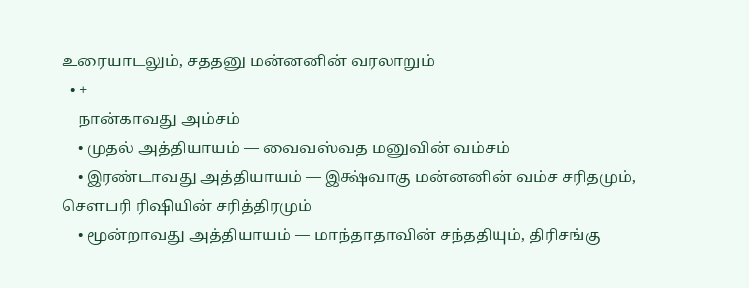உரையாடலும், சததனு மன்னனின் வரலாறும்
  • +
    நான்காவது அம்சம்
    • முதல் அத்தியாயம் — வைவஸ்வத மனுவின் வம்சம்
    • இரண்டாவது அத்தியாயம் — இக்ஷ்வாகு மன்னனின் வம்ச சரிதமும், சௌபரி ரிஷியின் சரித்திரமும்
    • மூன்றாவது அத்தியாயம் — மாந்தாதாவின் சந்ததியும், திரிசங்கு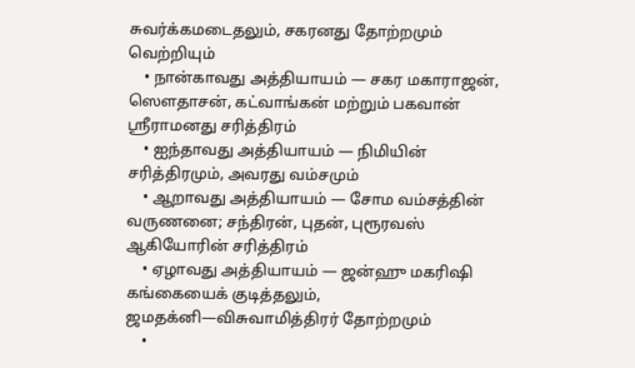சுவர்க்கமடைதலும், சகரனது தோற்றமும் வெற்றியும்
    • நான்காவது அத்தியாயம் — சகர மகாராஜன், ஸௌதாசன், கட்வாங்கன் மற்றும் பகவான் ஸ்ரீராமனது சரித்திரம்
    • ஐந்தாவது அத்தியாயம் — நிமியின் சரித்திரமும், அவரது வம்சமும்
    • ஆறாவது அத்தியாயம் — சோம வம்சத்தின் வருணனை; சந்திரன், புதன், புரூரவஸ் ஆகியோரின் சரித்திரம்
    • ஏழாவது அத்தியாயம் — ஜன்ஹு மகரிஷி கங்கையைக் குடித்தலும், ஜமதக்னி—விசுவாமித்திரர் தோற்றமும்
    •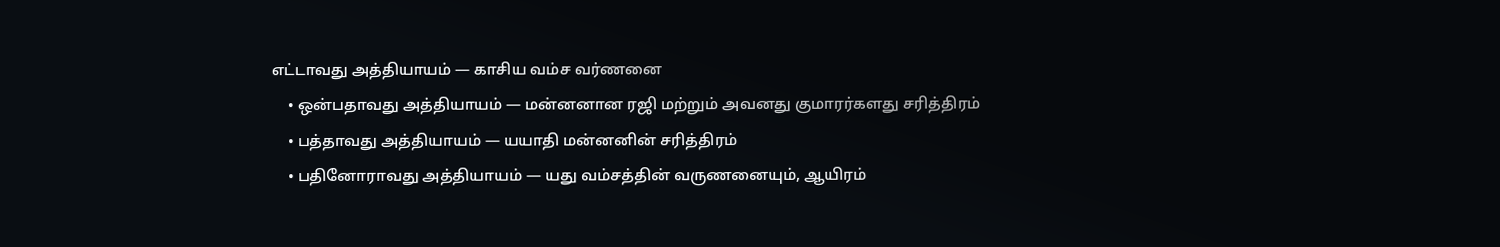எட்டாவது அத்தியாயம் — காசிய வம்ச வர்ணனை
    • ஒன்பதாவது அத்தியாயம் — மன்னனான ரஜி மற்றும் அவனது குமாரர்களது சரித்திரம்
    • பத்தாவது அத்தியாயம் — யயாதி மன்னனின் சரித்திரம்
    • பதினோராவது அத்தியாயம் — யது வம்சத்தின் வருணனையும், ஆயிரம்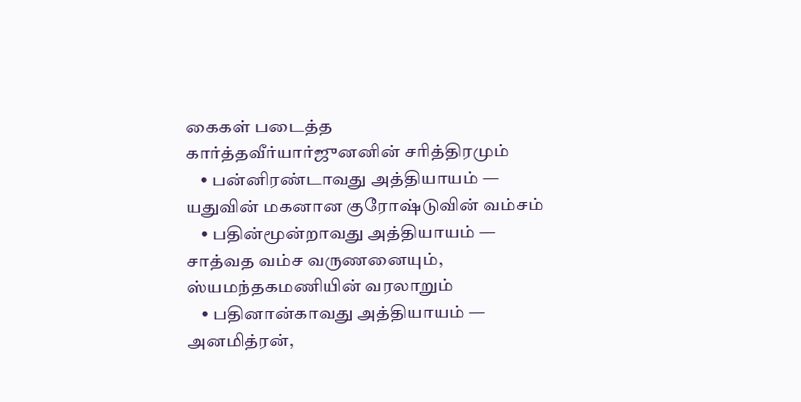கைகள் படைத்த கார்த்தவீர்யார்ஜுனனின் சரித்திரமும்
    • பன்னிரண்டாவது அத்தியாயம் — யதுவின் மகனான குரோஷ்டுவின் வம்சம்
    • பதின்மூன்றாவது அத்தியாயம் — சாத்வத வம்ச வருணனையும், ஸ்யமந்தகமணியின் வரலாறும்
    • பதினான்காவது அத்தியாயம் — அனமித்ரன்,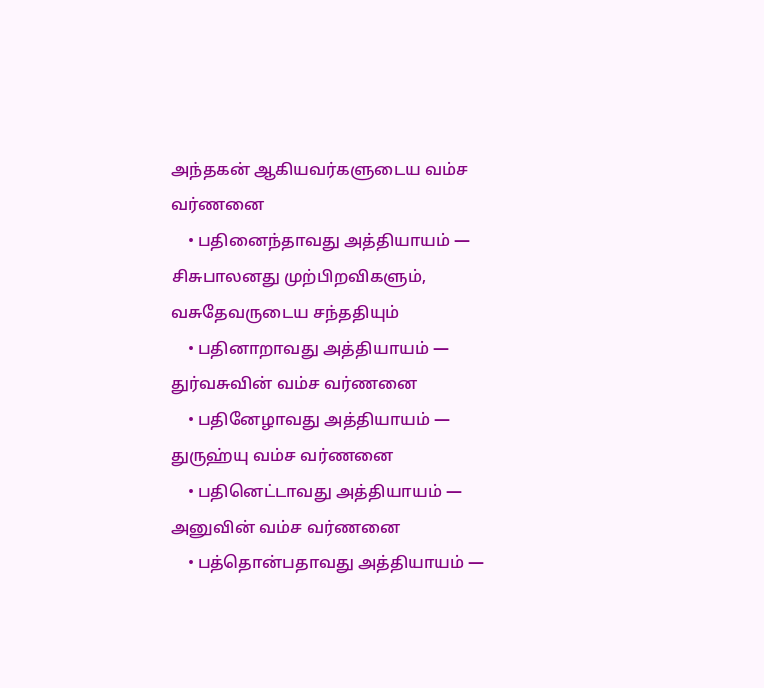அந்தகன் ஆகியவர்களுடைய வம்ச வர்ணனை
    • பதினைந்தாவது அத்தியாயம் — சிசுபாலனது முற்பிறவிகளும், வசுதேவருடைய சந்ததியும்
    • பதினாறாவது அத்தியாயம் — துர்வசுவின் வம்ச வர்ணனை
    • பதினேழாவது அத்தியாயம் — துருஹ்யு வம்ச வர்ணனை
    • பதினெட்டாவது அத்தியாயம் — அனுவின் வம்ச வர்ணனை
    • பத்தொன்பதாவது அத்தியாயம் —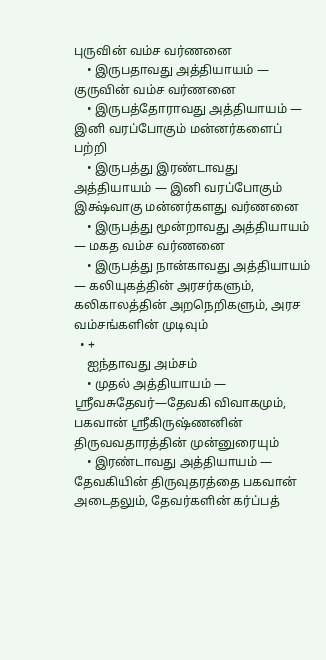புருவின் வம்ச வர்ணனை
    • இருபதாவது அத்தியாயம் — குருவின் வம்ச வர்ணனை
    • இருபத்தோராவது அத்தியாயம் — இனி வரப்போகும் மன்னர்களைப் பற்றி
    • இருபத்து இரண்டாவது அத்தியாயம் — இனி வரப்போகும் இக்ஷ்வாகு மன்னர்களது வர்ணனை
    • இருபத்து மூன்றாவது அத்தியாயம் — மகத வம்ச வர்ணனை
    • இருபத்து நான்காவது அத்தியாயம் — கலியுகத்தின் அரசர்களும், கலிகாலத்தின் அறநெறிகளும், அரச வம்சங்களின் முடிவும்
  • +
    ஐந்தாவது அம்சம்
    • முதல் அத்தியாயம் — ஸ்ரீவசுதேவர்—தேவகி விவாகமும், பகவான் ஸ்ரீகிருஷ்ணனின் திருவவதாரத்தின் முன்னுரையும்
    • இரண்டாவது அத்தியாயம் — தேவகியின் திருவுதரத்தை பகவான் அடைதலும், தேவர்களின் கர்ப்பத்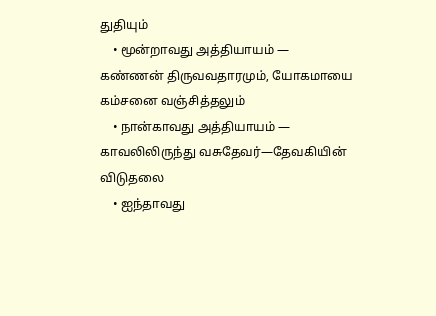துதியும்
    • மூன்றாவது அத்தியாயம் — கண்ணன் திருவவதாரமும், யோகமாயை கம்சனை வஞ்சித்தலும்
    • நான்காவது அத்தியாயம் — காவலிலிருந்து வசுதேவர்—தேவகியின் விடுதலை
    • ஐந்தாவது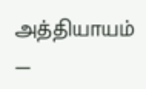அத்தியாயம் —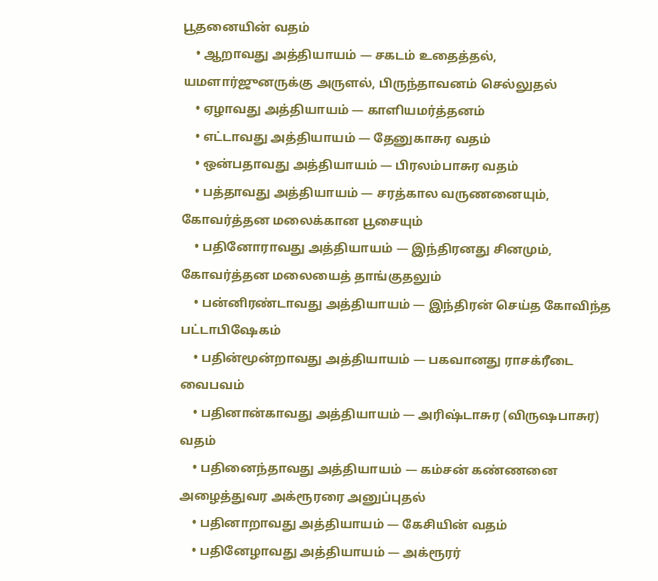பூதனையின் வதம்
    • ஆறாவது அத்தியாயம் — சகடம் உதைத்தல், யமளார்ஜுனருக்கு அருளல், பிருந்தாவனம் செல்லுதல்
    • ஏழாவது அத்தியாயம் — காளியமர்த்தனம்
    • எட்டாவது அத்தியாயம் — தேனுகாசுர வதம்
    • ஒன்பதாவது அத்தியாயம் — பிரலம்பாசுர வதம்
    • பத்தாவது அத்தியாயம் — சரத்கால வருணனையும், கோவர்த்தன மலைக்கான பூசையும்
    • பதினோராவது அத்தியாயம் — இந்திரனது சினமும், கோவர்த்தன மலையைத் தாங்குதலும்
    • பன்னிரண்டாவது அத்தியாயம் — இந்திரன் செய்த கோவிந்த பட்டாபிஷேகம்
    • பதின்மூன்றாவது அத்தியாயம் — பகவானது ராசக்ரீடை வைபவம்
    • பதினான்காவது அத்தியாயம் — அரிஷ்டாசுர (விருஷபாசுர) வதம்
    • பதினைந்தாவது அத்தியாயம் — கம்சன் கண்ணனை அழைத்துவர அக்ரூரரை அனுப்புதல்
    • பதினாறாவது அத்தியாயம் — கேசியின் வதம்
    • பதினேழாவது அத்தியாயம் — அக்ரூரர்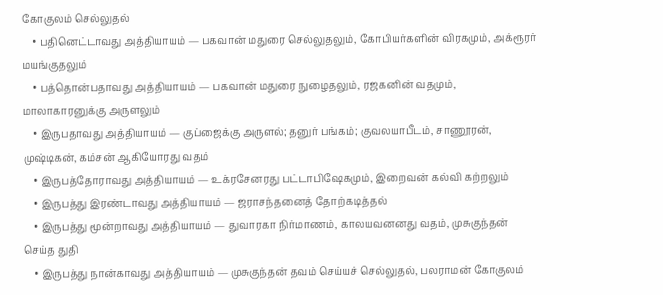கோகுலம் செல்லுதல்
    • பதினெட்டாவது அத்தியாயம் — பகவான் மதுரை செல்லுதலும், கோபியர்களின் விரகமும், அக்ரூரர் மயங்குதலும்
    • பத்தொன்பதாவது அத்தியாயம் — பகவான் மதுரை நுழைதலும், ரஜகனின் வதமும், மாலாகாரனுக்கு அருளலும்
    • இருபதாவது அத்தியாயம் — குப்ஜைக்கு அருளல்; தனுர் பங்கம்; குவலயாபீடம், சாணூரன், முஷ்டிகன், கம்சன் ஆகியோரது வதம்
    • இருபத்தோராவது அத்தியாயம் — உக்ரசேனரது பட்டாபிஷேகமும், இறைவன் கல்வி கற்றலும்
    • இருபத்து இரண்டாவது அத்தியாயம் — ஜராசந்தனைத் தோற்கடித்தல்
    • இருபத்து மூன்றாவது அத்தியாயம் — துவாரகா நிர்மாணம், காலயவனனது வதம், முசுகுந்தன் செய்த துதி
    • இருபத்து நான்காவது அத்தியாயம் — முசுகுந்தன் தவம் செய்யச் செல்லுதல், பலராமன் கோகுலம்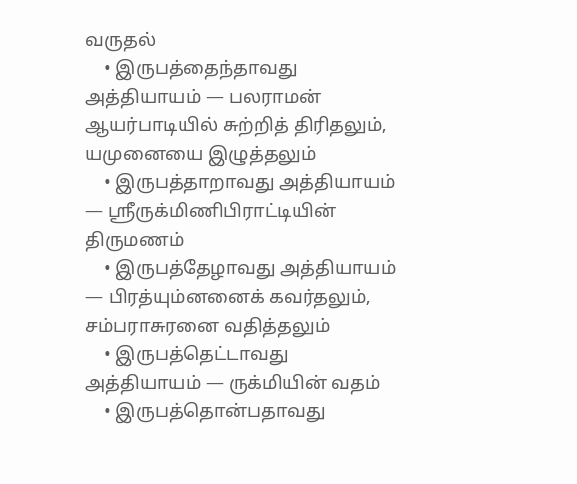வருதல்
    • இருபத்தைந்தாவது அத்தியாயம் — பலராமன் ஆயர்பாடியில் சுற்றித் திரிதலும், யமுனையை இழுத்தலும்
    • இருபத்தாறாவது அத்தியாயம் — ஸ்ரீருக்மிணிபிராட்டியின் திருமணம்
    • இருபத்தேழாவது அத்தியாயம் — பிரத்யும்னனைக் கவர்தலும், சம்பராசுரனை வதித்தலும்
    • இருபத்தெட்டாவது அத்தியாயம் — ருக்மியின் வதம்
    • இருபத்தொன்பதாவது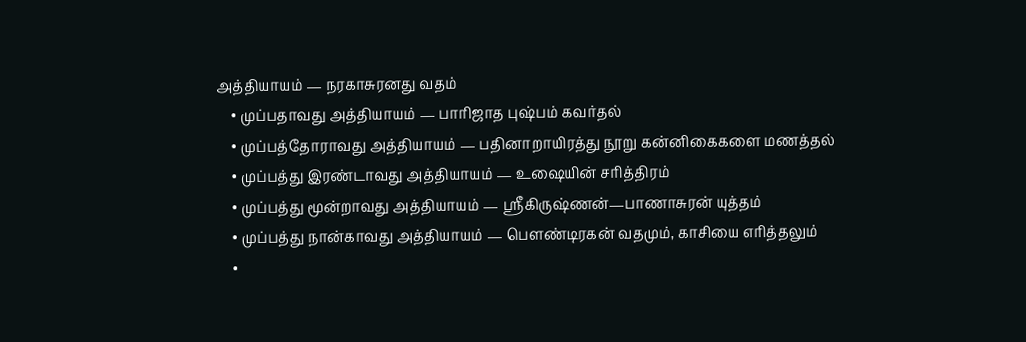அத்தியாயம் — நரகாசுரனது வதம்
    • முப்பதாவது அத்தியாயம் — பாரிஜாத புஷ்பம் கவர்தல்
    • முப்பத்தோராவது அத்தியாயம் — பதினாறாயிரத்து நூறு கன்னிகைகளை மணத்தல்
    • முப்பத்து இரண்டாவது அத்தியாயம் — உஷையின் சரித்திரம்
    • முப்பத்து மூன்றாவது அத்தியாயம் — ஸ்ரீகிருஷ்ணன்—பாணாசுரன் யுத்தம்
    • முப்பத்து நான்காவது அத்தியாயம் — பௌண்டிரகன் வதமும், காசியை எரித்தலும்
    •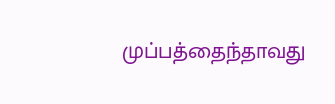முப்பத்தைந்தாவது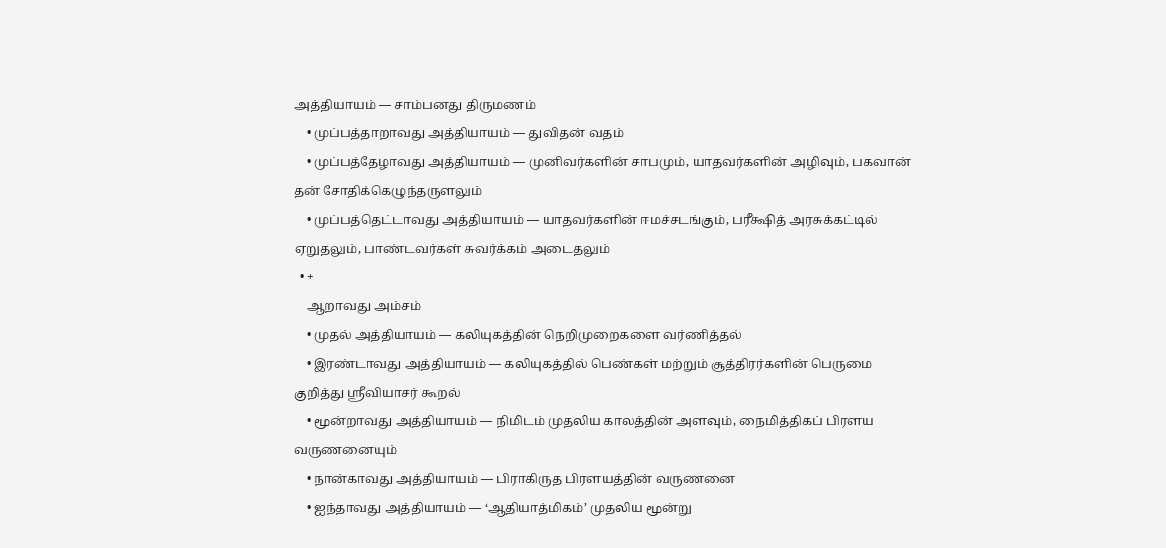அத்தியாயம் — சாம்பனது திருமணம்
    • முப்பத்தாறாவது அத்தியாயம் — துவிதன் வதம்
    • முப்பத்தேழாவது அத்தியாயம் — முனிவர்களின் சாபமும், யாதவர்களின் அழிவும், பகவான் தன் சோதிக்கெழுந்தருளலும்
    • முப்பத்தெட்டாவது அத்தியாயம் — யாதவர்களின் ஈமச்சடங்கும், பரீக்ஷித் அரசுக்கட்டில் ஏறுதலும், பாண்டவர்கள் சுவர்க்கம் அடைதலும்
  • +
    ஆறாவது அம்சம்
    • முதல் அத்தியாயம் — கலியுகத்தின் நெறிமுறைகளை வர்ணித்தல்
    • இரண்டாவது அத்தியாயம் — கலியுகத்தில் பெண்கள் மற்றும் சூத்திரர்களின் பெருமை குறித்து ஸ்ரீவியாசர் கூறல்
    • மூன்றாவது அத்தியாயம் — நிமிடம் முதலிய காலத்தின் அளவும், நைமித்திகப் பிரளய வருணனையும்
    • நான்காவது அத்தியாயம் — பிராகிருத பிரளயத்தின் வருணனை
    • ஐந்தாவது அத்தியாயம் — ‘ஆதியாத்மிகம்’ முதலிய மூன்று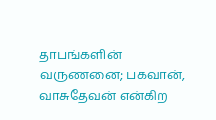தாபங்களின் வருணனை; பகவான், வாசுதேவன் என்கிற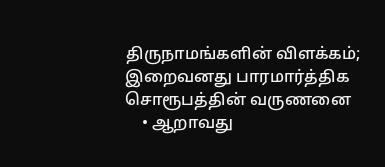திருநாமங்களின் விளக்கம்; இறைவனது பாரமார்த்திக சொரூபத்தின் வருணனை
    • ஆறாவது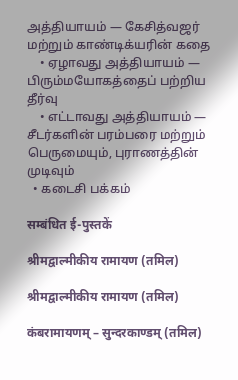அத்தியாயம் — கேசித்வஜர் மற்றும் காண்டிக்யரின் கதை
    • ஏழாவது அத்தியாயம் — பிரும்மயோகத்தைப் பற்றிய தீர்வு
    • எட்டாவது அத்தியாயம் — சீடர்களின் பரம்பரை மற்றும் பெருமையும், புராணத்தின் முடிவும்
  • கடைசி பக்கம்

सम्बंधित ई-पुस्तकें

श्रीमद्वाल्मीकीय रामायण (तमिल)

श्रीमद्वाल्मीकीय रामायण (तमिल)

कंबरामायणम् – सुन्दरकाण्डम् (तमिल)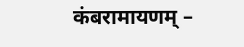कंबरामायणम् –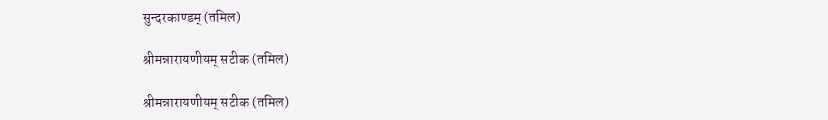सुन्दरकाण्डम् (तमिल)

श्रीमन्नारायणीयम् सटीक (तमिल)

श्रीमन्नारायणीयम् सटीक (तमिल)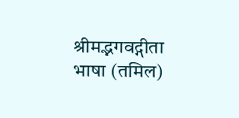श्रीमद्भगवद्गीता भाषा (तमिल)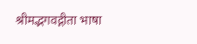श्रीमद्भगवद्गीता भाषा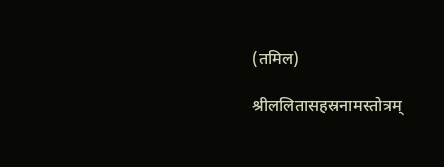(तमिल)

श्रीललितासहस्रनामस्तोत्रम्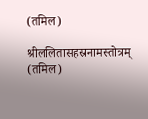(तमिल)

श्रीललितासहस्रनामस्तोत्रम् (तमिल)